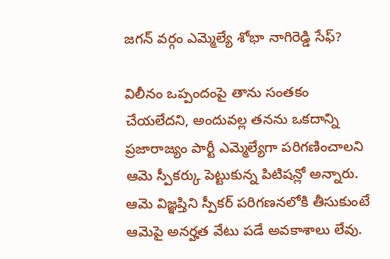జగన్ వర్గం ఎమ్మెల్యే శోభా నాగిరెడ్డి సేఫ్?

విలీనం ఒప్పందంపై తాను సంతకం చేయలేదని, అందువల్ల తనను ఒకదాన్ని ప్రజారాజ్యం పార్టీ ఎమ్మెల్యేగా పరిగణించాలని ఆమె స్పీకర్కు పెట్టుకున్న పిటిషన్లో అన్నారు. ఆమె విజ్ఞప్తిని స్పీకర్ పరిగణనలోకి తీసుకుంటే ఆమెపై అనర్హత వేటు పడే అవకాశాలు లేవు.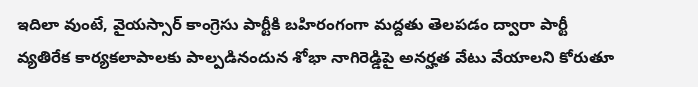ఇదిలా వుంటే, వైయస్సార్ కాంగ్రెసు పార్టీకి బహిరంగంగా మద్దతు తెలపడం ద్వారా పార్టీ వ్యతిరేక కార్యకలాపాలకు పాల్పడినందున శోభా నాగిరెడ్డిపై అనర్హత వేటు వేయాలని కోరుతూ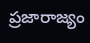ప్రజారాజ్యం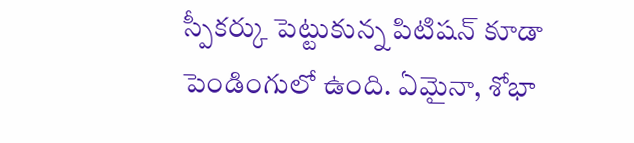స్పీకర్కు పెట్టుకున్న పిటిషన్ కూడా పెండింగులో ఉంది. ఏమైనా, శోభా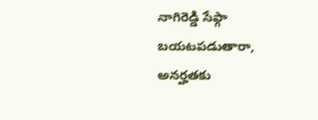నాగిరెడ్డి సేఫ్గా బయటపడుతారా, అనర్హతకు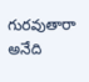గురవుతారా అనేది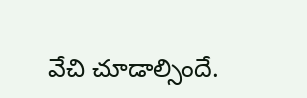వేచి చూడాల్సిందే.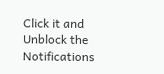Click it and Unblock the Notifications